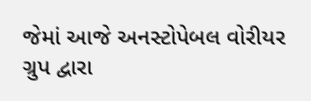જેમાં આજે અનસ્ટોપેબલ વોરીયર ગ્રુપ દ્વારા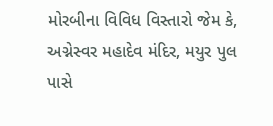મોરબીના વિવિધ વિસ્તારો જેમ કે, અગ્નેસ્વર મહાદેવ મંદિર, મયુર પુલ પાસે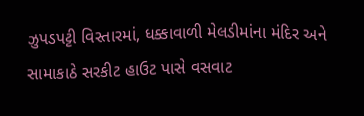ઝુપડપટ્ટી વિસ્તારમાં, ધક્કાવાળી મેલડીમાંના મંદિર અને સામાકાઠે સરકીટ હાઉટ પાસે વસવાટ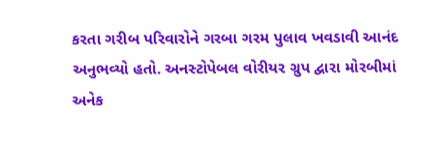કરતા ગરીબ પરિવારોને ગરબા ગરમ પુલાવ ખવડાવી આનંદ અનુભવ્યો હતો. અનસ્ટોપેબલ વોરીયર ગ્રુપ દ્વારા મોરબીમાં અનેક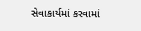સેવાકાર્યમાં કરવામાં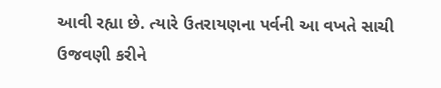આવી રહ્યા છે. ત્યારે ઉતરાયણના પર્વની આ વખતે સાચી ઉજવણી કરીને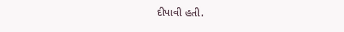દીપાવી હતી.